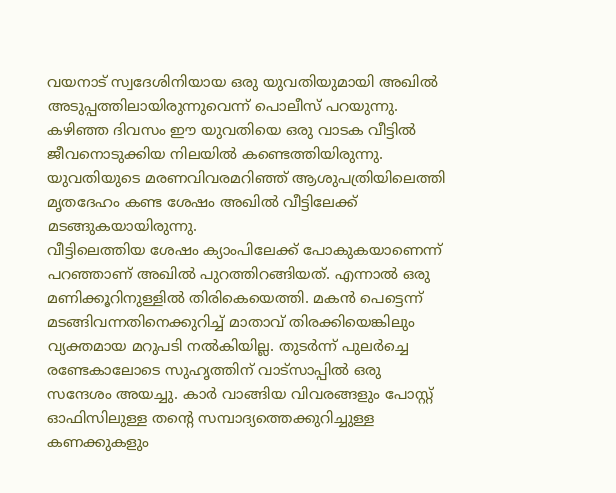വയനാട് സ്വദേശിനിയായ ഒരു യുവതിയുമായി അഖിൽ അടുപ്പത്തിലായിരുന്നുവെന്ന് പൊലീസ് പറയുന്നു. കഴിഞ്ഞ ദിവസം ഈ യുവതിയെ ഒരു വാടക വീട്ടിൽ ജീവനൊടുക്കിയ നിലയിൽ കണ്ടെത്തിയിരുന്നു. യുവതിയുടെ മരണവിവരമറിഞ്ഞ് ആശുപത്രിയിലെത്തി മൃതദേഹം കണ്ട ശേഷം അഖിൽ വീട്ടിലേക്ക് മടങ്ങുകയായിരുന്നു.
വീട്ടിലെത്തിയ ശേഷം ക്യാംപിലേക്ക് പോകുകയാണെന്ന് പറഞ്ഞാണ് അഖിൽ പുറത്തിറങ്ങിയത്. എന്നാൽ ഒരു മണിക്കൂറിനുള്ളിൽ തിരികെയെത്തി. മകൻ പെട്ടെന്ന് മടങ്ങിവന്നതിനെക്കുറിച്ച് മാതാവ് തിരക്കിയെങ്കിലും വ്യക്തമായ മറുപടി നൽകിയില്ല. തുടർന്ന് പുലർച്ചെ രണ്ടേകാലോടെ സുഹൃത്തിന് വാട്സാപ്പിൽ ഒരു സന്ദേശം അയച്ചു. കാർ വാങ്ങിയ വിവരങ്ങളും പോസ്റ്റ് ഓഫിസിലുള്ള തന്റെ സമ്പാദ്യത്തെക്കുറിച്ചുള്ള കണക്കുകളും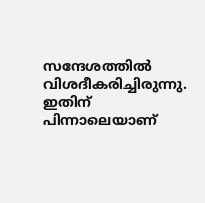സന്ദേശത്തിൽ വിശദീകരിച്ചിരുന്നു. ഇതിന് പിന്നാലെയാണ്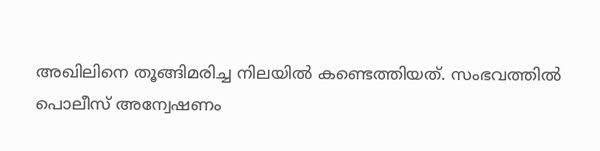അഖിലിനെ തൂങ്ങിമരിച്ച നിലയിൽ കണ്ടെത്തിയത്. സംഭവത്തിൽ പൊലീസ് അന്വേഷണം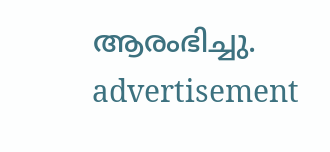ആരംഭിച്ചു.
advertisement